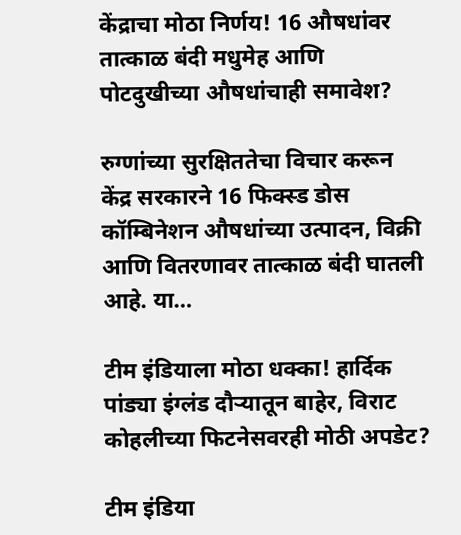केंद्राचा मोठा निर्णय! 16 औषधांवर तात्काळ बंदी मधुमेह आणि पोटदुखीच्या औषधांचाही समावेश?

रुग्णांच्या सुरक्षिततेचा विचार करून केंद्र सरकारने 16 फिक्स्ड डोस कॉम्बिनेशन औषधांच्या उत्पादन, विक्री आणि वितरणावर तात्काळ बंदी घातली आहे. या…

टीम इंडियाला मोठा धक्का! हार्दिक पांड्या इंग्लंड दौऱ्यातून बाहेर, विराट कोहलीच्या फिटनेसवरही मोठी अपडेट?

टीम इंडिया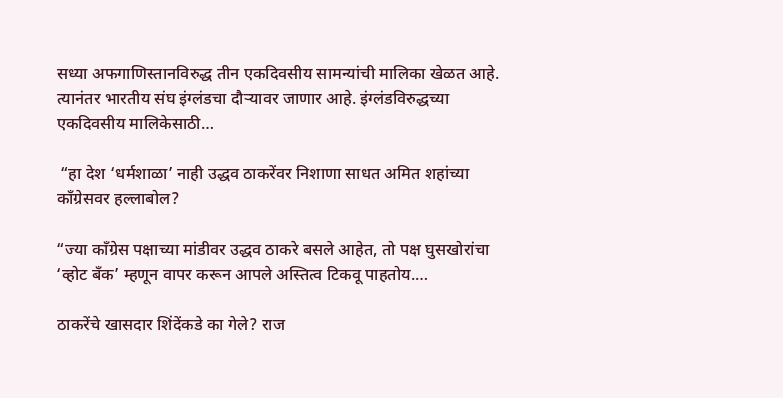सध्या अफगाणिस्तानविरुद्ध तीन एकदिवसीय सामन्यांची मालिका खेळत आहे. त्यानंतर भारतीय संघ इंग्लंडचा दौऱ्यावर जाणार आहे. इंग्लंडविरुद्धच्या एकदिवसीय मालिकेसाठी…

 “हा देश ‘धर्मशाळा’ नाही उद्धव ठाकरेंवर निशाणा साधत अमित शहांच्‍या काँग्रेसवर हल्‍लाबोल?

“ज्या काँग्रेस पक्षाच्या मांडीवर उद्धव ठाकरे बसले आहेत, तो पक्ष घुसखोरांचा ‘व्होट बँक’ म्हणून वापर करून आपले अस्तित्व टिकवू पाहतोय.…

ठाकरेंचे खासदार शिंदेंकडे का गेले? राज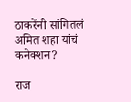ठाकरेंनी सांगितलं अमित शहा यांचं कनेक्शन?

राज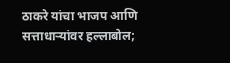ठाकरे यांचा भाजप आणि सत्ताधाऱ्यांवर हल्लाबोल;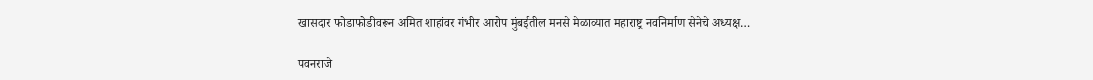खासदार फोडाफोडीवरून अमित शाहांवर गंभीर आरोप मुंबईतील मनसे मेळाव्यात महाराष्ट्र नवनिर्माण सेनेचे अध्यक्ष…

पवनराजे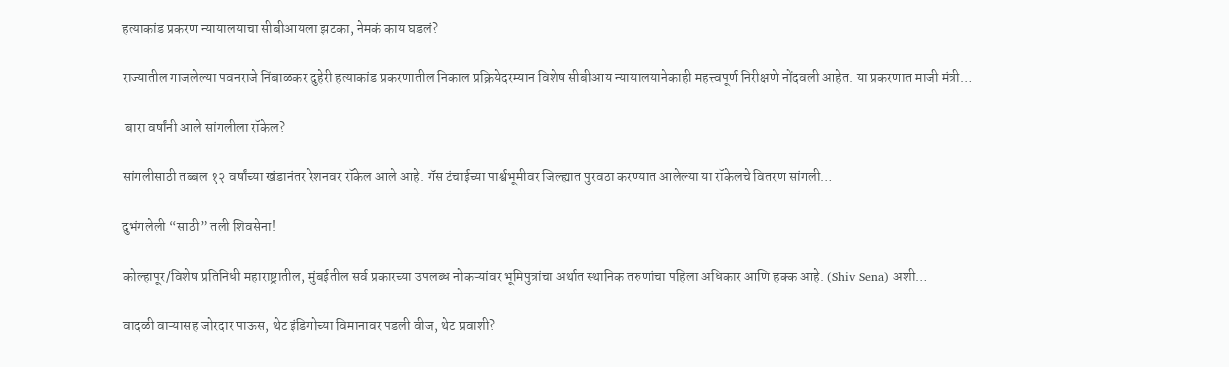हत्याकांड प्रकरण न्यायालयाचा सीबीआयला झटका, नेमकं काय घडलं?

राज्यातील गाजलेल्या पवनराजे निंबाळकर दुहेरी हत्याकांड प्रकरणातील निकाल प्रक्रियेदरम्यान विशेष सीबीआय न्यायालयानेकाही महत्त्वपूर्ण निरीक्षणे नोंदवली आहेत. या प्रकरणात माजी मंत्री…

 बारा वर्षांनी आले सांगलीला रॉकेल?

सांगलीसाठी तब्बल १२ वर्षांच्या खंडानंतर रेशनवर रॉकेल आले आहे. गॅस टंचाईच्या पार्श्वभूमीवर जिल्ह्यात पुरवठा करण्यात आलेल्या या रॉकेलचे वितरण सांगली…

दुभंगलेली “साठी” तली शिवसेना!

कोल्हापूर/विशेष प्रतिनिधी महाराष्ट्रातील, मुंबईतील सर्व प्रकारच्या उपलब्ध नोकऱ्यांवर भूमिपुत्रांचा अर्थात स्थानिक तरुणांचा पहिला अधिकार आणि हक्क आहे. (Shiv Sena) अशी…

वादळी वाऱ्यासह जोरदार पाऊस, थेट इंडिगोच्या विमानावर पडली वीज, थेट प्रवाशी?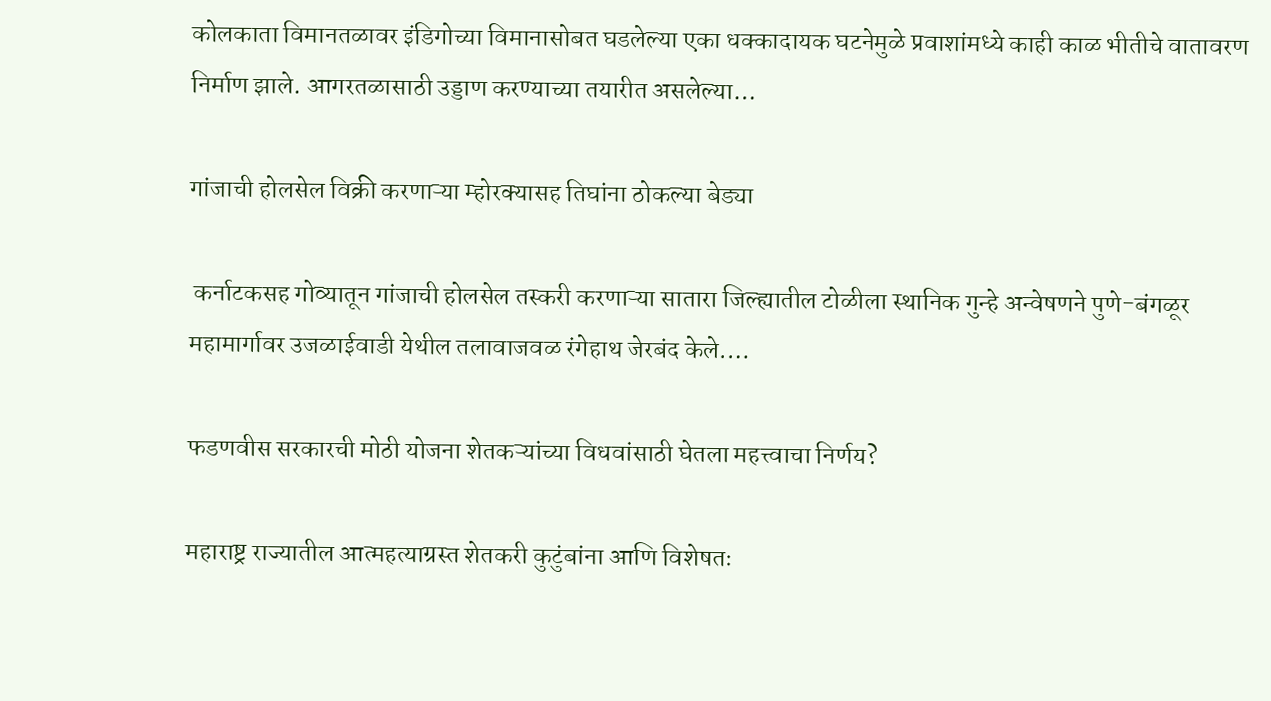कोलकाता विमानतळावर इंडिगोच्या विमानासोबत घडलेल्या एका धक्कादायक घटनेमुळे प्रवाशांमध्ये काही काळ भीतीचे वातावरण निर्माण झाले. आगरतळासाठी उड्डाण करण्याच्या तयारीत असलेल्या…

गांजाची होलसेल विक्री करणाऱ्या म्होरक्यासह तिघांना ठोकल्या बेड्या

 कर्नाटकसह गोव्यातून गांजाची होलसेल तस्करी करणाऱ्या सातारा जिल्ह्यातील टोळीला स्थानिक गुन्हे अन्वेषणने पुणे-बंगळूर महामार्गावर उजळाईवाडी येथील तलावाजवळ रंगेहाथ जेरबंद केले.…

फडणवीस सरकारची मोठी योजना शेतकऱ्यांच्या विधवांसाठी घेतला महत्त्वाचा निर्णय?

महाराष्ट्र राज्यातील आत्महत्याग्रस्त शेतकरी कुटुंबांना आणि विशेषतः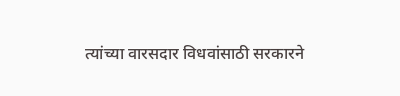त्यांच्या वारसदार विधवांसाठी सरकारने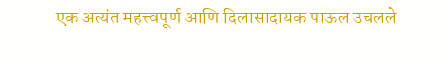एक अत्यंत महत्त्वपूर्ण आणि दिलासादायक पाऊल उचलले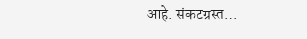आहे. संकटग्रस्त…